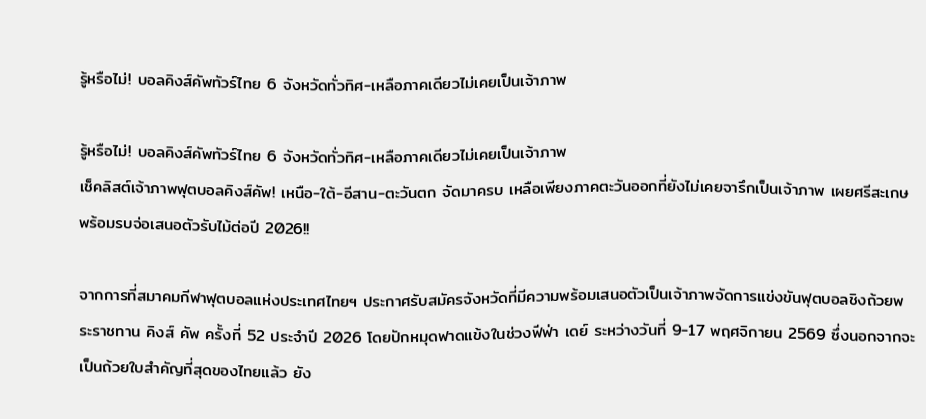รู้หรือไม่! บอลคิงส์คัพทัวร์ไทย 6 จังหวัดทั่วทิศ-เหลือภาคเดียวไม่เคยเป็นเจ้าภาพ

รู้หรือไม่! บอลคิงส์คัพทัวร์ไทย 6 จังหวัดทั่วทิศ-เหลือภาคเดียวไม่เคยเป็นเจ้าภาพ
เช็คลิสต์เจ้าภาพฟุตบอลคิงส์คัพ! เหนือ-ใต้-อีสาน-ตะวันตก จัดมาครบ เหลือเพียงภาคตะวันออกที่ยังไม่เคยจารึกเป็นเจ้าภาพ เผยศรีสะเกษพร้อมรบจ่อเสนอตัวรับไม้ต่อปี 2026!!

จากการที่สมาคมกีฬาฟุตบอลแห่งประเทศไทยฯ ประกาศรับสมัครจังหวัดที่มีความพร้อมเสนอตัวเป็นเจ้าภาพจัดการแข่งขันฟุตบอลชิงถ้วยพระราชทาน คิงส์ คัพ ครั้งที่ 52 ประจำปี 2026 โดยปักหมุดฟาดแข้งในช่วงฟีฟ่า เดย์ ระหว่างวันที่ 9-17 พฤศจิกายน 2569 ซึ่งนอกจากจะเป็นถ้วยใบสำคัญที่สุดของไทยแล้ว ยัง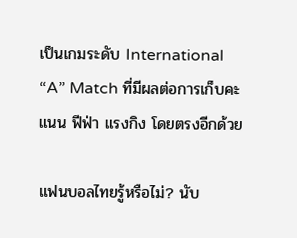เป็นเกมระดับ International “A” Match ที่มีผลต่อการเก็บคะแนน ฟีฟ่า แรงกิง โดยตรงอีกด้วย

แฟนบอลไทยรู้หรือไม่? นับ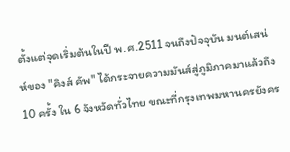ตั้งแต่จุดเริ่มต้นในปี พ.ศ.2511 จนถึงปัจจุบัน มนต์เสน่ห์ของ "คิงส์ คัพ" ได้กระจายความมันส์สู่ภูมิภาคมาแล้วถึง 10 ครั้ง ใน 6 จังหวัดทั่วไทย ขณะที่กรุงเทพมหานครยังคร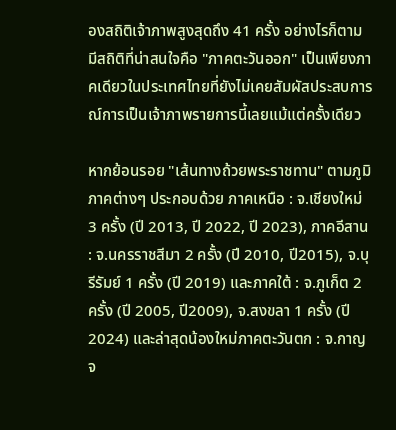องสถิติเจ้าภาพสูงสุดถึง 41 ครั้ง อย่างไรก็ตาม มีสถิติที่น่าสนใจคือ "ภาคตะวันออก" เป็นเพียงภาคเดียวในประเทศไทยที่ยังไม่เคยสัมผัสประสบการณ์การเป็นเจ้าภาพรายการนี้เลยแม้แต่ครั้งเดียว

หากย้อนรอย "เส้นทางถ้วยพระราชทาน" ตามภูมิภาคต่างๆ ประกอบด้วย ภาคเหนือ : จ.เชียงใหม่ 3 ครั้ง (ปี 2013, ปี 2022, ปี 2023), ภาคอีสาน : จ.นครราชสีมา 2 ครั้ง (ปี 2010, ปี2015), จ.บุรีรัมย์ 1 ครั้ง (ปี 2019) และภาคใต้ : จ.ภูเก็ต 2 ครั้ง (ปี 2005, ปี2009), จ.สงขลา 1 ครั้ง (ปี 2024) และล่าสุดน้องใหม่ภาคตะวันตก : จ.กาญจ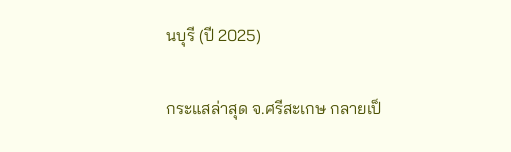นบุรี (ปี 2025)

กระแสล่าสุด จ.ศรีสะเกษ กลายเป็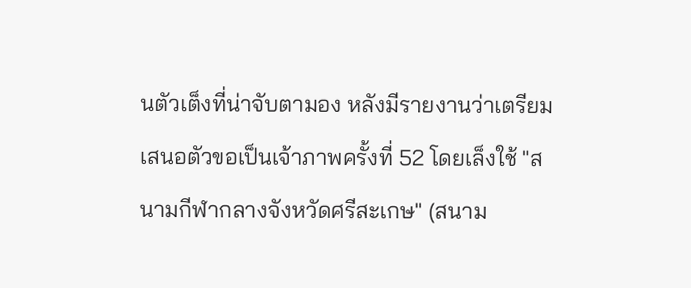นตัวเต็งที่น่าจับตามอง หลังมีรายงานว่าเตรียมเสนอตัวขอเป็นเจ้าภาพครั้งที่ 52 โดยเล็งใช้ "สนามกีฬากลางจังหวัดศรีสะเกษ" (สนาม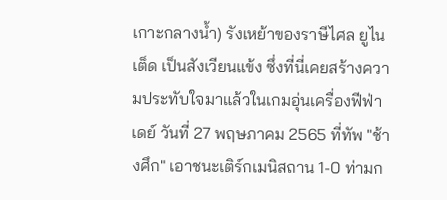เกาะกลางน้ำ) รังเหย้าของราษีไศล ยูไนเต็ด เป็นสังเวียนแข้ง ซึ่งที่นี่เคยสร้างความประทับใจมาแล้วในเกมอุ่นเครื่องฟีฟ่าเดย์ วันที่ 27 พฤษภาคม 2565 ที่ทัพ "ช้างศึก" เอาชนะเติร์กเมนิสถาน 1-0 ท่ามก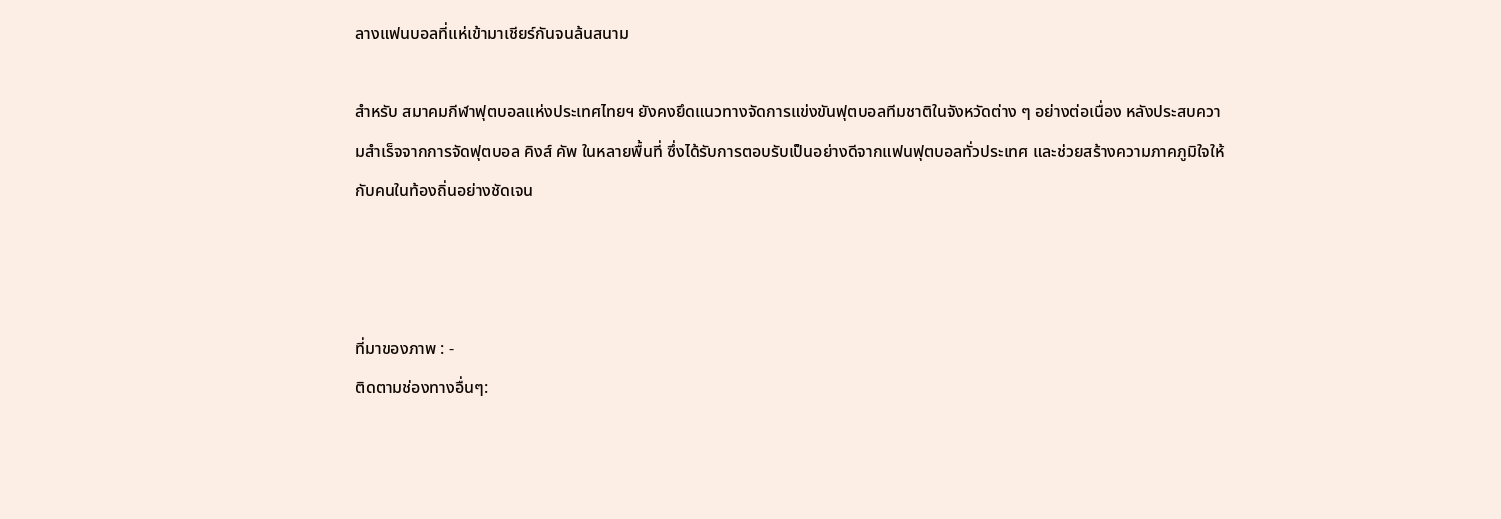ลางแฟนบอลที่แห่เข้ามาเชียร์กันจนล้นสนาม

สำหรับ สมาคมกีฬาฟุตบอลแห่งประเทศไทยฯ ยังคงยึดแนวทางจัดการแข่งขันฟุตบอลทีมชาติในจังหวัดต่าง ๆ อย่างต่อเนื่อง หลังประสบความสำเร็จจากการจัดฟุตบอล คิงส์ คัพ ในหลายพื้นที่ ซึ่งได้รับการตอบรับเป็นอย่างดีจากแฟนฟุตบอลทั่วประเทศ และช่วยสร้างความภาคภูมิใจให้กับคนในท้องถิ่นอย่างชัดเจน



ที่มาของภาพ : -
ติดตามช่องทางอื่นๆ: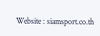Website : siamsport.co.th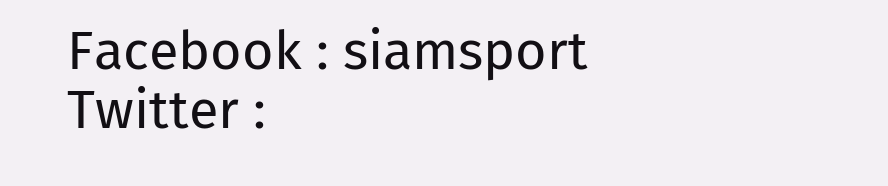Facebook : siamsport
Twitter :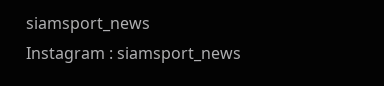siamsport_news
Instagram : siamsport_news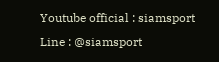Youtube official : siamsport
Line : @siamsport